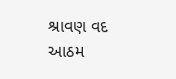શ્રાવણ વદ આઠમ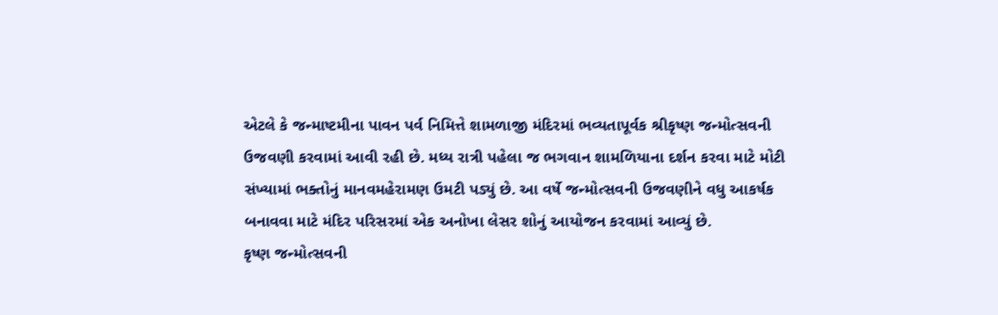એટલે કે જન્માષ્ટમીના પાવન પર્વ નિમિત્તે શામળાજી મંદિરમાં ભવ્યતાપૂર્વક શ્રીકૃષ્ણ જન્મોત્સવની ઉજવણી કરવામાં આવી રહી છે. મધ્ય રાત્રી પહેલા જ ભગવાન શામળિયાના દર્શન કરવા માટે મોટી સંખ્યામાં ભક્તોનું માનવમહેરામણ ઉમટી પડ્યું છે. આ વર્ષે જન્મોત્સવની ઉજવણીને વધુ આકર્ષક બનાવવા માટે મંદિર પરિસરમાં એક અનોખા લેસર શોનું આયોજન કરવામાં આવ્યું છે.
કૃષ્ણ જન્મોત્સવની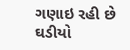ગણાઇ રહી છે ઘડીયો